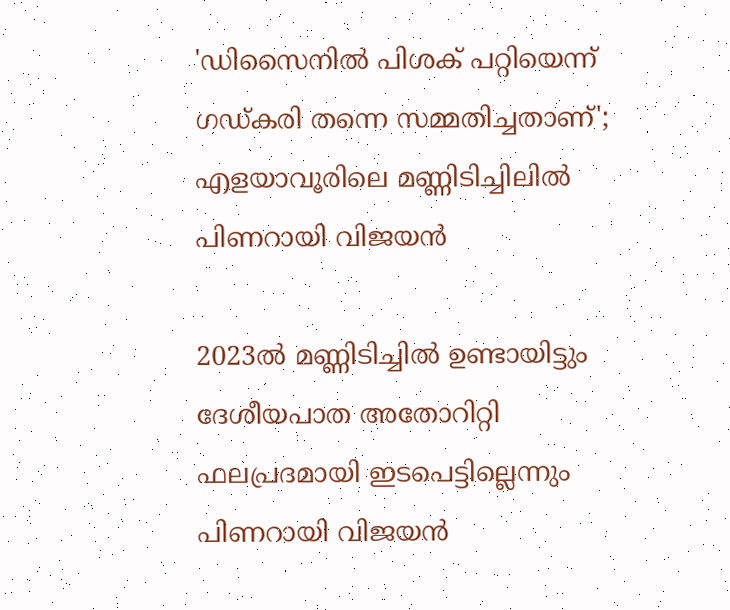'ഡിസൈനില്‍ പിശക് പറ്റിയെന്ന് ഗഡ്കരി തന്നെ സമ്മതിച്ചതാണ്'; എളയാവൂരിലെ മണ്ണിടിച്ചിലില്‍ പിണറായി വിജയന്‍

2023ല്‍ മണ്ണിടിച്ചില്‍ ഉണ്ടായിട്ടും ദേശീയപാത അതോറിറ്റി ഫലപ്രദമായി ഇടപെട്ടില്ലെന്നും പിണറായി വിജയൻ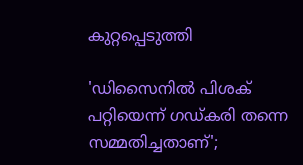കുറ്റപ്പെടുത്തി

'ഡിസൈനില്‍ പിശക് പറ്റിയെന്ന് ഗഡ്കരി തന്നെ സമ്മതിച്ചതാണ്';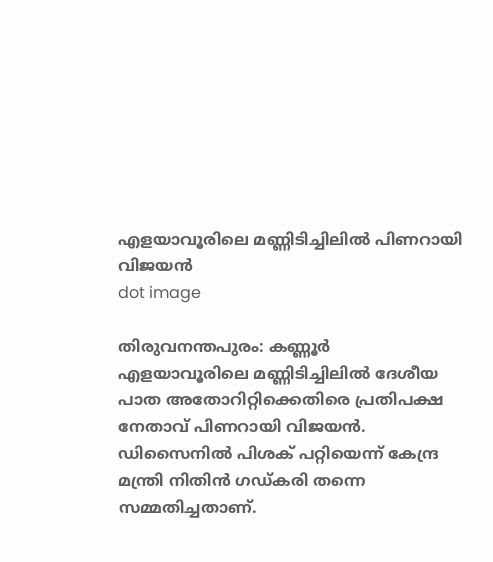എളയാവൂരിലെ മണ്ണിടിച്ചിലില്‍ പിണറായി വിജയന്‍
dot image

തിരുവനന്തപുരം: കണ്ണൂര്‍ എളയാവൂരിലെ മണ്ണിടിച്ചിലില്‍ ദേശീയ പാത അതോറിറ്റിക്കെതിരെ പ്രതിപക്ഷ നേതാവ് പിണറായി വിജയന്‍. ഡിസൈനില്‍ പിശക് പറ്റിയെന്ന് കേന്ദ്ര മന്ത്രി നിതിന്‍ ഗഡ്കരി തന്നെ സമ്മതിച്ചതാണ്.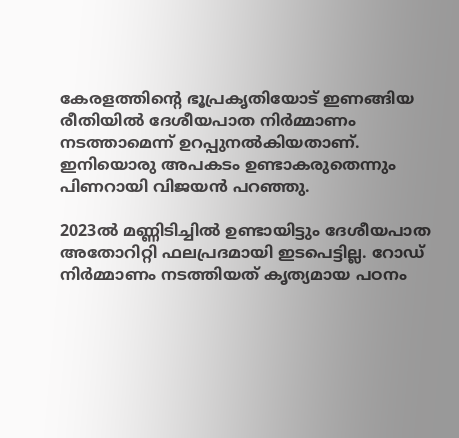കേരളത്തിന്റെ ഭൂപ്രകൃതിയോട് ഇണങ്ങിയ രീതിയില്‍ ദേശീയപാത നിര്‍മ്മാണം നടത്താമെന്ന് ഉറപ്പുനല്‍കിയതാണ്. ഇനിയൊരു അപകടം ഉണ്ടാകരുതെന്നും പിണറായി വിജയന്‍ പറഞ്ഞു.

2023ല്‍ മണ്ണിടിച്ചില്‍ ഉണ്ടായിട്ടും ദേശീയപാത അതോറിറ്റി ഫലപ്രദമായി ഇടപെട്ടില്ല. റോഡ് നിര്‍മ്മാണം നടത്തിയത് കൃത്യമായ പഠനം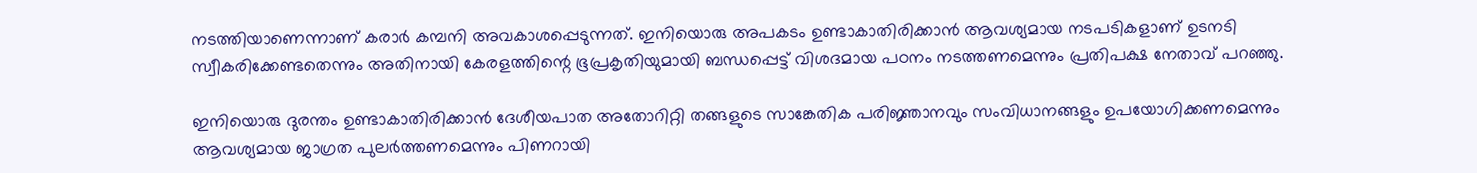നടത്തിയാണെന്നാണ് കരാര്‍ കമ്പനി അവകാശപ്പെടുന്നത്. ഇനിയൊരു അപകടം ഉണ്ടാകാതിരിക്കാന്‍ ആവശ്യമായ നടപടികളാണ് ഉടനടി സ്വീകരിക്കേണ്ടതെന്നും അതിനായി കേരളത്തിന്റെ ഭൂപ്രകൃതിയുമായി ബന്ധപ്പെട്ട് വിശദമായ പഠനം നടത്തണമെന്നും പ്രതിപക്ഷ നേതാവ് പറഞ്ഞു.

ഇനിയൊരു ദുരന്തം ഉണ്ടാകാതിരിക്കാന്‍ ദേശീയപാത അതോറിറ്റി തങ്ങളുടെ സാങ്കേതിക പരിജ്ഞാനവും സംവിധാനങ്ങളും ഉപയോഗിക്കണമെന്നും ആവശ്യമായ ജാഗ്രത പുലര്‍ത്തണമെന്നും പിണറായി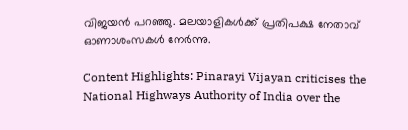വിജയന്‍ പറഞ്ഞു. മലയാളികള്‍ക്ക് പ്രതിപക്ഷ നേതാവ് ഓണാശംസകള്‍ നേര്‍ന്നു.

Content Highlights: Pinarayi Vijayan criticises the National Highways Authority of India over the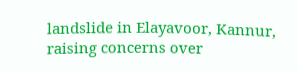landslide in Elayavoor, Kannur, raising concerns over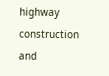highway construction and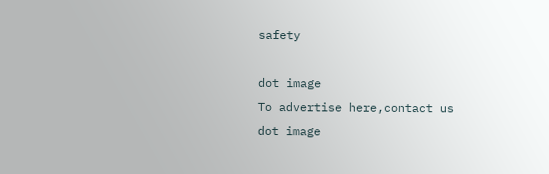safety

dot image
To advertise here,contact us
dot image